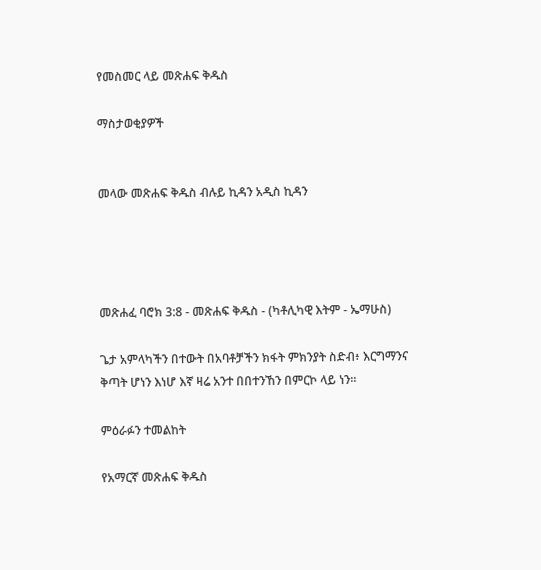የመስመር ላይ መጽሐፍ ቅዱስ

ማስታወቂያዎች


መላው መጽሐፍ ቅዱስ ብሉይ ኪዳን አዲስ ኪዳን




መጽሐፈ ባሮክ 3:8 - መጽሐፍ ቅዱስ - (ካቶሊካዊ እትም - ኤማሁስ)

ጌታ አምላካችን በተውት በአባቶቻችን ክፋት ምክንያት ስድብ፥ እርግማንና ቅጣት ሆነን እነሆ እኛ ዛሬ አንተ በበተንኸን በምርኮ ላይ ነን።

ምዕራፉን ተመልከት

የአማርኛ መጽሐፍ ቅዱስ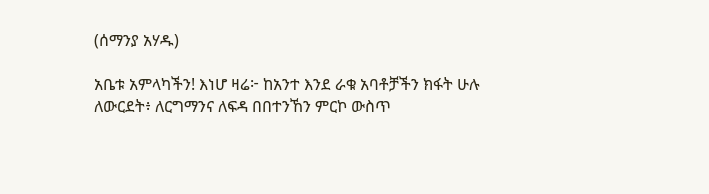(ሰማንያ አሃዱ)

አቤቱ አምላካችን! እነሆ ዛሬ፦ ከአንተ እንደ ራቁ አባቶቻችን ክፋት ሁሉ ለውርደት፥ ለርግማንና ለፍዳ በበተንኸን ምርኮ ውስጥ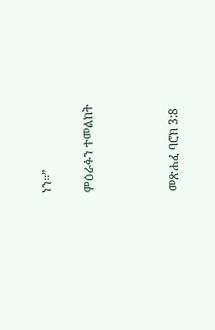ነን።”

ምዕራፉን ተመልከት



መጽሐፈ ባሮክ 3:8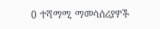0 ተሻማሚ ማመሳሰሪያዎች